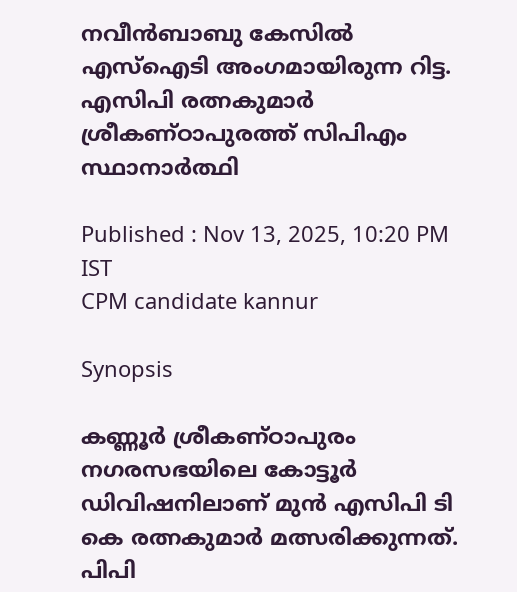നവീൻബാബു കേസിൽ എസ്ഐടി അംഗമായിരുന്ന റിട്ട. എസിപി രത്നകുമാർ ശ്രീകണ്ഠാപുരത്ത് സിപിഎം സ്ഥാനാർത്ഥി

Published : Nov 13, 2025, 10:20 PM IST
CPM candidate kannur

Synopsis

കണ്ണൂര്‍ ശ്രീകണ്ഠാപുരം നഗരസഭയിലെ കോട്ടൂര്‍ ഡിവിഷനിലാണ് മുന്‍ എസിപി ടി കെ രത്നകുമാര്‍ മത്സരിക്കുന്നത്. പിപി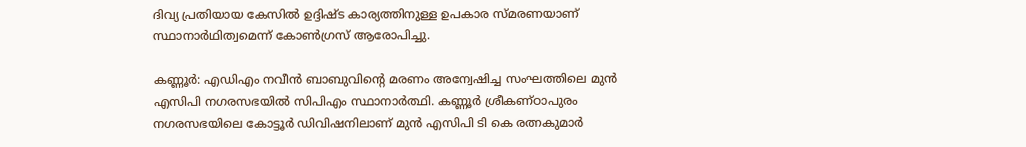ദിവ്യ പ്രതിയായ കേസില്‍ ഉദ്ദിഷ്ട കാര്യത്തിനുള്ള ഉപകാര സ്മരണയാണ് സ്ഥാനാര്‍ഥിത്വമെന്ന് കോണ്‍ഗ്രസ് ആരോപിച്ചു.

കണ്ണൂർ: എഡിഎം നവീൻ ബാബുവിന്‍റെ മരണം അന്വേഷിച്ച സംഘത്തിലെ മുൻ എസിപി നഗരസഭയിൽ സിപിഎം സ്ഥാനാർത്ഥി. കണ്ണൂര്‍ ശ്രീകണ്ഠാപുരം നഗരസഭയിലെ കോട്ടൂര്‍ ഡിവിഷനിലാണ് മുന്‍ എസിപി ടി കെ രത്നകുമാര്‍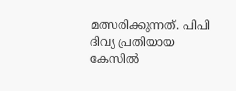മത്സരിക്കുന്നത്. പിപി ദിവ്യ പ്രതിയായ കേസില്‍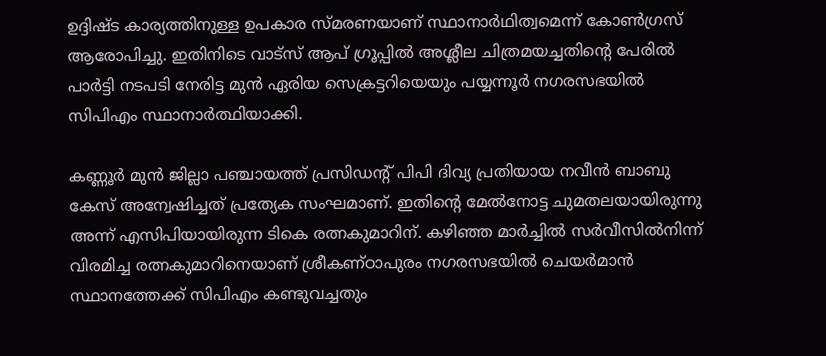ഉദ്ദിഷ്ട കാര്യത്തിനുള്ള ഉപകാര സ്മരണയാണ് സ്ഥാനാര്‍ഥിത്വമെന്ന് കോണ്‍ഗ്രസ് ആരോപിച്ചു. ഇതിനിടെ വാട്സ് ആപ് ഗ്രൂപ്പില്‍ അശ്ലീല ചിത്രമയച്ചതിന്‍റെ പേരിൽ പാർട്ടി നടപടി നേരിട്ട മുൻ ഏരിയ സെക്രട്ടറിയെയും പയ്യന്നൂര്‍ നഗരസഭയില്‍ സിപിഎം സ്ഥാനാർത്ഥിയാക്കി.

കണ്ണൂര്‍ മുന്‍ ജില്ലാ പഞ്ചായത്ത് പ്രസിഡന്‍റ് പിപി ദിവ്യ പ്രതിയായ നവീന്‍ ബാബു കേസ് അന്വേഷിച്ചത് പ്രത്യേക സംഘമാണ്. ഇതിന്‍റെ മേല്‍നോട്ട ചുമതലയായിരുന്നു അന്ന് എസിപിയായിരുന്ന ടികെ രത്നകുമാറിന്. കഴിഞ്ഞ മാര്‍ച്ചില്‍ സര്‍വീസില്‍നിന്ന് വിരമിച്ച രത്നകുമാറിനെയാണ് ശ്രീകണ്ഠാപുരം നഗരസഭയില്‍ ചെയര്‍മാന്‍ സ്ഥാനത്തേക്ക് സിപിഎം കണ്ടുവച്ചതും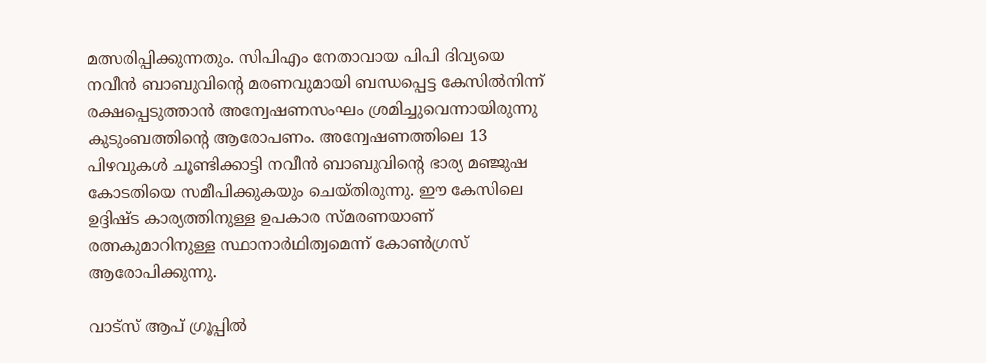മത്സരിപ്പിക്കുന്നതും. സിപിഎം നേതാവായ പിപി ദിവ്യയെ നവീന്‍ ബാബുവിന്‍റെ മരണവുമായി ബന്ധപ്പെട്ട കേസില്‍നിന്ന് രക്ഷപ്പെടുത്താന്‍ അന്വേഷണസംഘം ശ്രമിച്ചുവെന്നായിരുന്നു കുടുംബത്തിന്‍റെ ആരോപണം. അന്വേഷണത്തിലെ 13 പിഴവുകള്‍ ചൂണ്ടിക്കാട്ടി നവീന്‍ ബാബുവിന്‍റെ ഭാര്യ മഞ്ജുഷ കോടതിയെ സമീപിക്കുകയും ചെയ്തിരുന്നു. ഈ കേസിലെ ഉദ്ദിഷ്ട കാര്യത്തിനുള്ള ഉപകാര സ്മരണയാണ് രത്നകുമാറിനുള്ള സ്ഥാനാര്‍ഥിത്വമെന്ന് കോണ്‍ഗ്രസ് ആരോപിക്കുന്നു.

വാട്സ് ആപ് ഗ്രൂപ്പില്‍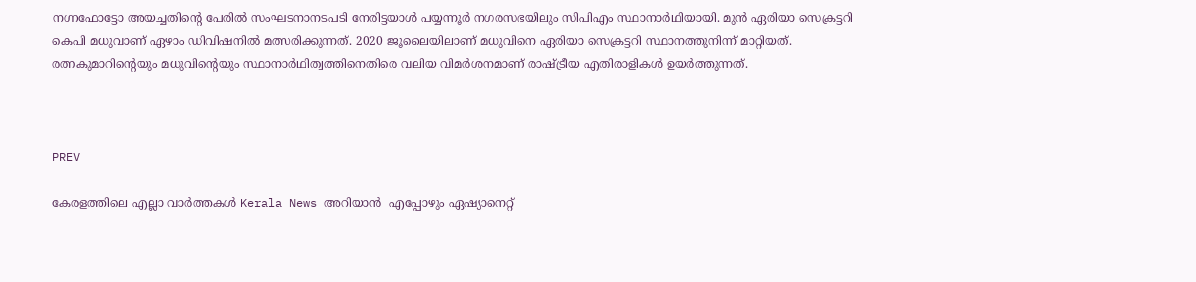നഗ്നഫോട്ടോ അയച്ചതിന്‍റെ പേരില്‍ സംഘടനാനടപടി നേരിട്ടയാള്‍ പയ്യന്നൂര്‍ നഗരസഭയിലും സിപിഎം സ്ഥാനാര്‍ഥിയായി. മുന്‍ ഏരിയാ സെക്രട്ടറി കെപി മധുവാണ് ഏഴാം ഡിവിഷനില്‍ മത്സരിക്കുന്നത്. 2020 ജൂലൈയിലാണ് മധുവിനെ ഏരിയാ സെക്രട്ടറി സ്ഥാനത്തുനിന്ന് മാറ്റിയത്. രത്നകുമാറിന്‍റെയും മധുവിന്‍റെയും സ്ഥാനാര്‍ഥിത്വത്തിനെതിരെ വലിയ വിമര്‍ശനമാണ് രാഷ്ട്രീയ എതിരാളികള്‍ ഉയര്‍ത്തുന്നത്.



PREV

കേരളത്തിലെ എല്ലാ വാർത്തകൾ Kerala News അറിയാൻ  എപ്പോഴും ഏഷ്യാനെറ്റ്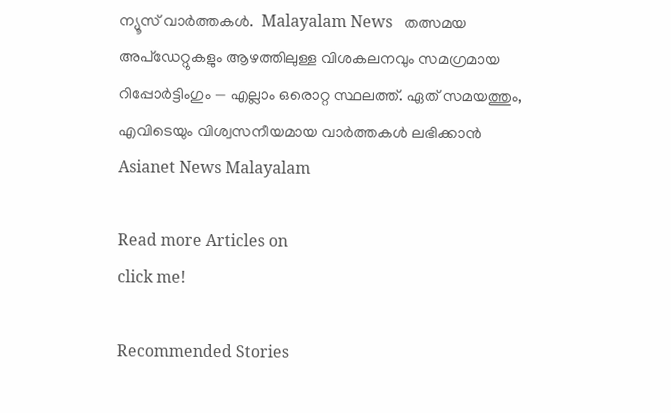ന്യൂസ് വാർത്തകൾ.  Malayalam News   തത്സമയ അപ്‌ഡേറ്റുകളും ആഴത്തിലുള്ള വിശകലനവും സമഗ്രമായ റിപ്പോർട്ടിംഗും — എല്ലാം ഒരൊറ്റ സ്ഥലത്ത്. ഏത് സമയത്തും, എവിടെയും വിശ്വസനീയമായ വാർത്തകൾ ലഭിക്കാൻ Asianet News Malayalam

Read more Articles on
click me!

Recommended Stories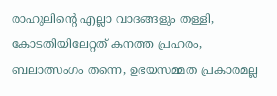രാഹുലിന്‍റെ എല്ലാ വാദങ്ങളും തള്ളി, കോടതിയിലേറ്റത് കനത്ത പ്രഹരം, ബലാത്സംഗം തന്നെ, ഉഭയസമ്മത പ്രകാരമല്ല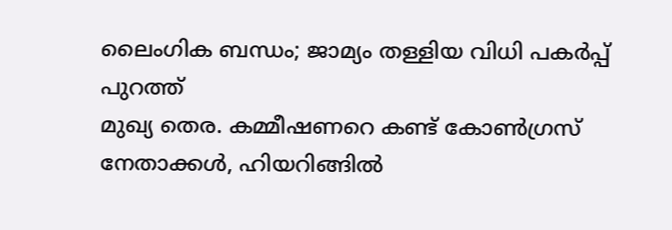ലൈംഗിക ബന്ധം; ജാമ്യം തള്ളിയ വിധി പകർപ്പ് പുറത്ത്
മുഖ്യ തെര. കമ്മീഷണറെ കണ്ട് കോണ്‍ഗ്രസ് നേതാക്കള്‍, ഹിയറിങ്ങില്‍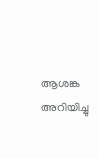ആശങ്ക അറിയിച്ചു